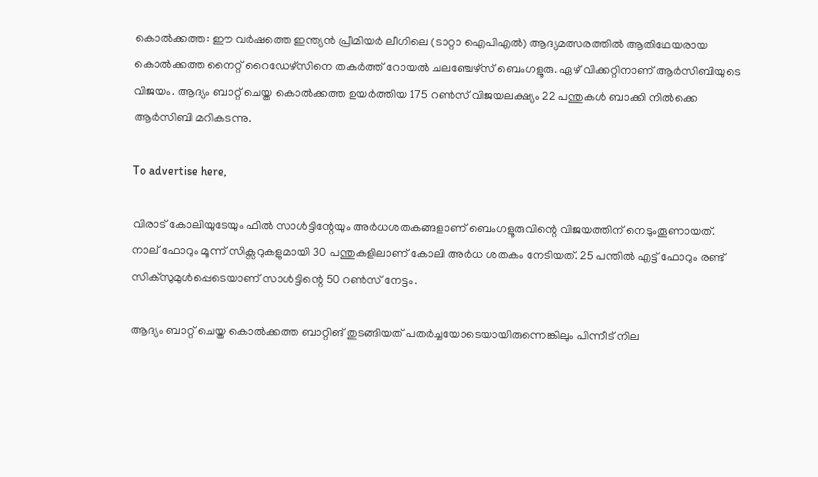കൊല്‍ക്കത്ത: ഈ വര്‍ഷത്തെ ഇന്ത്യന്‍ പ്രീമിയര്‍ ലീഗിലെ (ടാറ്റാ ഐപിഎല്‍) ആദ്യമത്സരത്തില്‍ ആതിഥേയരായ കൊല്‍ക്കത്ത നൈറ്റ് റൈഡേഴ്‌സിനെ തകര്‍ത്ത് റോയല്‍ ചലഞ്ചേഴ്‌സ് ബെംഗളൂരു. ഏഴ് വിക്കറ്റിനാണ് ആര്‍സിബിയുടെ വിജയം. ആദ്യം ബാറ്റ് ചെയ്ത കൊല്‍ക്കത്ത ഉയര്‍ത്തിയ 175 റണ്‍സ് വിജയലക്ഷ്യം 22 പന്തുകൾ ബാക്കി നില്‍ക്കെ ആര്‍സിബി മറികടന്നു.

To advertise here,

വിരാട് കോലിയുടേയും ഫില്‍ സാള്‍ട്ടിന്റേയും അര്‍ധശതകങ്ങളാണ് ബെംഗളൂരുവിന്റെ വിജയത്തിന് നെടുംതൂണായത്. നാല് ഫോറും മൂന്ന് സിക്സറുകളുമായി 30 പന്തുകളിലാണ് കോലി അർധ ശതകം നേടിയത്. 25 പന്തിൽ എട്ട് ഫോറും രണ്ട് സിക്സുമുൾപ്പെടെയാണ് സാൾട്ടിന്റെ 50 റൺസ് നേട്ടം.

ആദ്യം ബാറ്റ് ചെയ്ത കൊൽക്കത്ത ബാറ്റിങ് തുടങ്ങിയത് പതര്‍ച്ചയോടെയായിരുന്നെങ്കിലും പിന്നീട് നില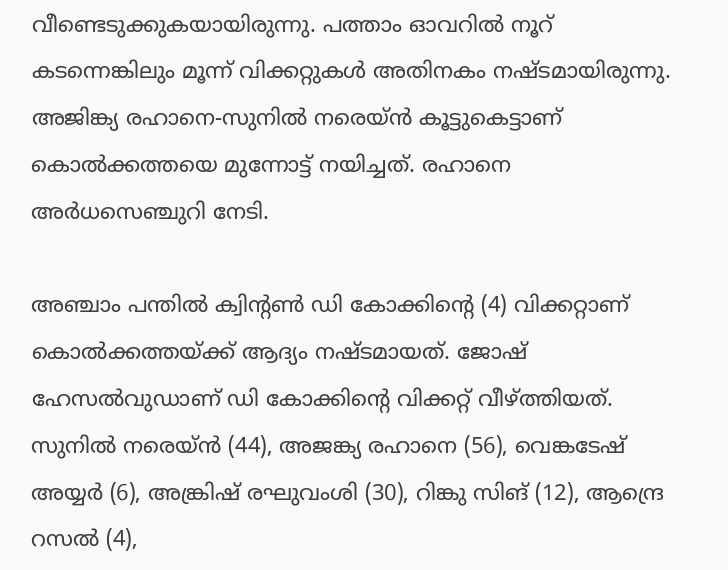വീണ്ടെടുക്കുകയായിരുന്നു. പത്താം ഓവറിൽ നൂറ് കടന്നെങ്കിലും മൂന്ന് വിക്കറ്റുകൾ അതിനകം നഷ്ടമായിരുന്നു. അജിങ്ക്യ രഹാനെ-സുനിൽ നരെയ്ൻ കൂട്ടുകെട്ടാണ് കൊല്‍ക്കത്തയെ മുന്നോട്ട് നയിച്ചത്. രഹാനെ അർധസെഞ്ചുറി നേടി.

അഞ്ചാം പന്തില്‍ ക്വിന്റണ്‍ ഡി കോക്കിന്റെ (4) വിക്കറ്റാണ് കൊൽക്കത്തയ്ക്ക് ആദ്യം നഷ്ടമായത്. ജോഷ് ഹേസല്‍വുഡാണ് ഡി കോക്കിന്റെ വിക്കറ്റ് വീഴ്ത്തിയത്. സുനില്‍ നരെയ്ന്‍ (44), അജങ്ക്യ രഹാനെ (56), വെങ്കടേഷ് അയ്യര്‍ (6), അങ്ക്രിഷ് രഘുവംശി (30), റിങ്കു സിങ് (12), ആന്ദ്രെ റസല്‍ (4),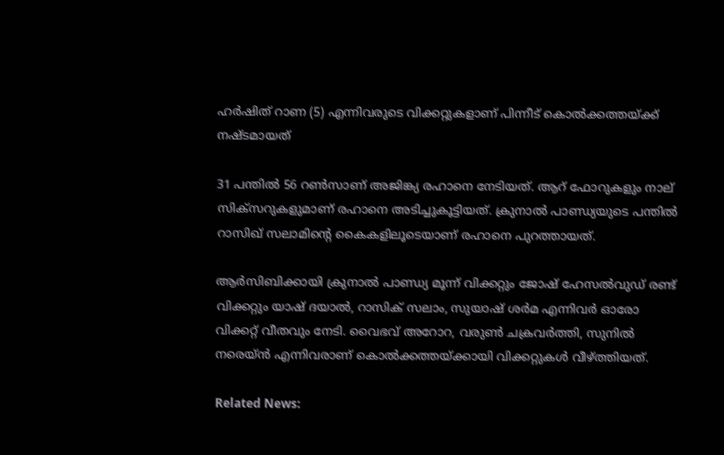ഹര്‍ഷിത് റാണ (5) എന്നിവരുടെ വിക്കറ്റുകളാണ് പിന്നീട് കൊല്‍ക്കത്തയ്ക്ക് നഷ്ടമായത്

31 പന്തിൽ 56 റൺസാണ് അജിങ്ക്യ രഹാനെ നേടിയത്. ആറ് ഫോറുകളും നാല് സിക്സറുകളുമാണ് രഹാനെ അടിച്ചുകൂട്ടിയത്. ക്രുനാൽ പാണ്ഡ്യയുടെ പന്തിൽ റാസിഖ് സലാമിന്റെ കൈകളിലൂടെയാണ് രഹാനെ പുറത്തായത്.

ആർസിബിക്കായി ക്രുനാൽ പാണ്ഡ്യ മൂന്ന് വിക്കറ്റും ജോഷ് ഹേസല്‍വുഡ് രണ്ട് വിക്കറ്റും യാഷ് ദയാൽ, റാസിക് സലാം, സുയാഷ് ശർമ എന്നിവർ ഓരോ വിക്കറ്റ് വീതവും നേടി. വൈഭവ് അറോറ, വരുണ്‍ ചക്രവര്‍ത്തി, സുനില്‍ നരെയ്ന്‍ എന്നിവരാണ് കൊല്‍ക്കത്തയ്ക്കായി വിക്കറ്റുകള്‍ വീഴ്ത്തിയത്.

Related News: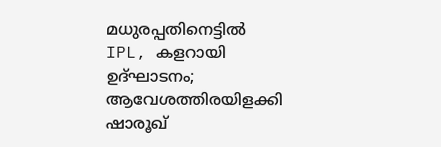മധുരപ്പതിനെട്ടില്‍ IPL, കളറായി ഉദ്ഘാടനം; ആവേശത്തിരയിളക്കി ഷാരൂഖ്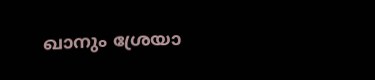ഖാനും ശ്രേയാ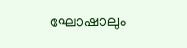ഘോഷാലും